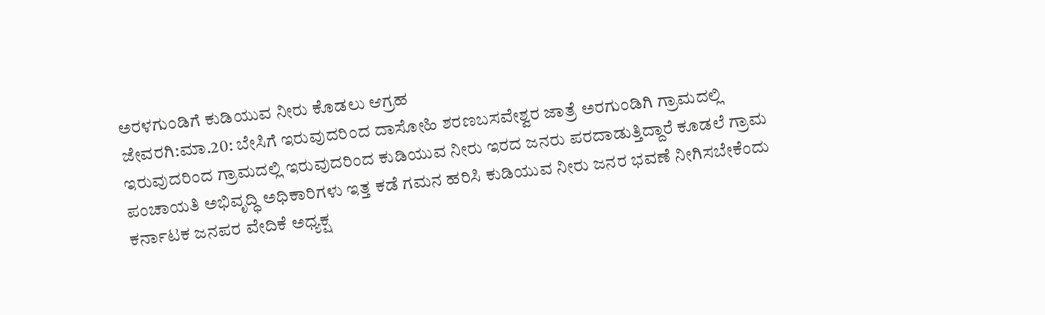ಅರಳಗುಂಡಿಗೆ ಕುಡಿಯುವ ನೀರು ಕೊಡಲು ಆಗ್ರಹ
ಜೇವರಗಿ:ಮಾ.20: ಬೇಸಿಗೆ ಇರುವುದರಿಂದ ದಾಸೋಹಿ ಶರಣಬಸವೇಶ್ವರ ಜಾತ್ರೆ ಅರಗುಂಡಿಗಿ ಗ್ರಾಮದಲ್ಲಿ ಇರುವುದರಿಂದ ಗ್ರಾಮದಲ್ಲಿ ಇರುವುದರಿಂದ ಕುಡಿಯುವ ನೀರು ಇರದ ಜನರು ಪರದಾಡುತ್ತಿದ್ದಾರೆ ಕೂಡಲೆ ಗ್ರಾಮ ಪಂಚಾಯತಿ ಅಭಿವೃದ್ಧಿ ಅಧಿಕಾರಿಗಳು ಇತ್ತ ಕಡೆ ಗಮನ ಹರಿಸಿ ಕುಡಿಯುವ ನೀರು ಜನರ ಭವಣೆ ನೀಗಿಸಬೇಕೆಂದು ಕರ್ನಾಟಕ ಜನಪರ ವೇದಿಕೆ ಅಧ್ಯಕ್ಷ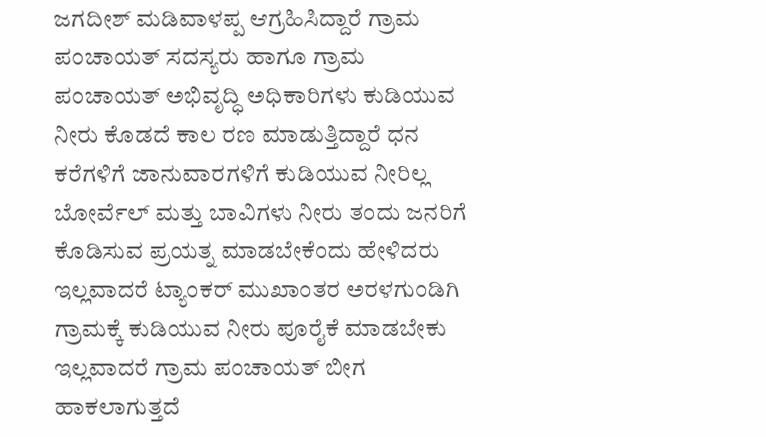ಜಗದೀಶ್ ಮಡಿವಾಳಪ್ಪ ಆಗ್ರಹಿಸಿದ್ದಾರೆ ಗ್ರಾಮ ಪಂಚಾಯತ್ ಸದಸ್ಯರು ಹಾಗೂ ಗ್ರಾಮ ಪಂಚಾಯತ್ ಅಭಿವೃದ್ಧಿ ಅಧಿಕಾರಿಗಳು ಕುಡಿಯುವ ನೀರು ಕೊಡದೆ ಕಾಲ ರಣ ಮಾಡುತ್ತಿದ್ದಾರೆ ಧನ ಕರೆಗಳಿಗೆ ಜಾನುವಾರಗಳಿಗೆ ಕುಡಿಯುವ ನೀರಿಲ್ಲ ಬೋರ್ವೆಲ್ ಮತ್ತು ಬಾವಿಗಳು ನೀರು ತಂದು ಜನರಿಗೆ ಕೊಡಿಸುವ ಪ್ರಯತ್ನ ಮಾಡಬೇಕೆಂದು ಹೇಳಿದರು ಇಲ್ಲವಾದರೆ ಟ್ಯಾಂಕರ್ ಮುಖಾಂತರ ಅರಳಗುಂಡಿಗಿ ಗ್ರಾಮಕ್ಕೆ ಕುಡಿಯುವ ನೀರು ಪೂರೈಕೆ ಮಾಡಬೇಕು ಇಲ್ಲವಾದರೆ ಗ್ರಾಮ ಪಂಚಾಯತ್ ಬೀಗ ಹಾಕಲಾಗುತ್ತದೆ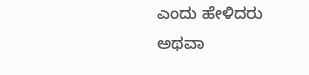ಎಂದು ಹೇಳಿದರು ಅಥವಾ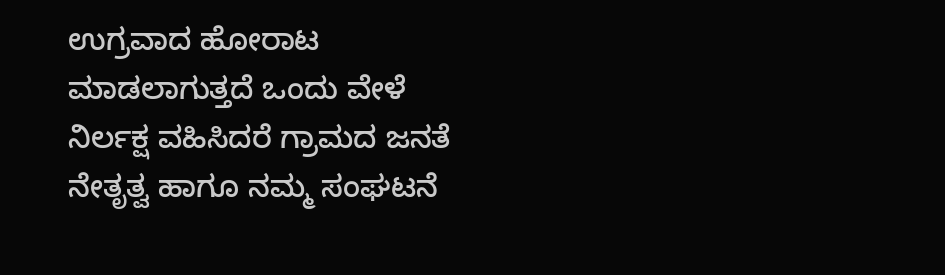ಉಗ್ರವಾದ ಹೋರಾಟ ಮಾಡಲಾಗುತ್ತದೆ ಒಂದು ವೇಳೆ ನಿರ್ಲಕ್ಷ ವಹಿಸಿದರೆ ಗ್ರಾಮದ ಜನತೆ ನೇತೃತ್ವ ಹಾಗೂ ನಮ್ಮ ಸಂಘಟನೆ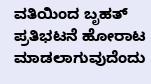ವತಿಯಿಂದ ಬೃಹತ್ ಪ್ರತಿಭಟನೆ ಹೋರಾಟ ಮಾಡಲಾಗುವುದೆಂದು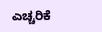ಎಚ್ಚರಿಕೆ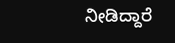ನೀಡಿದ್ದಾರೆ